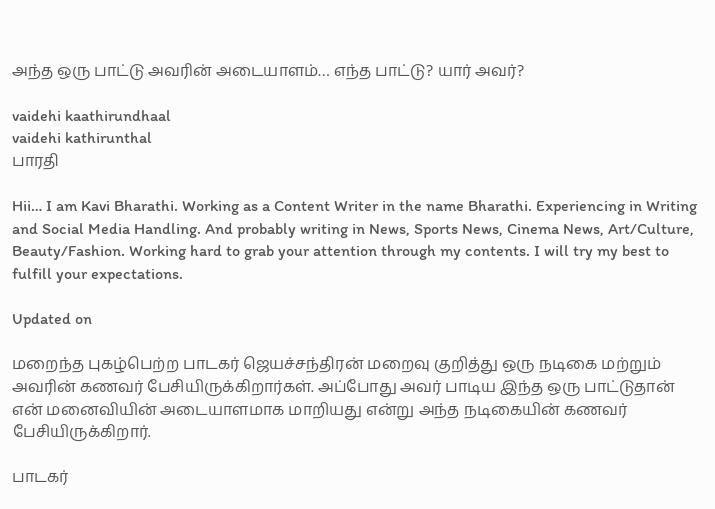அந்த ஒரு பாட்டு அவரின் அடையாளம்… எந்த பாட்டு? யார் அவர்?

vaidehi kaathirundhaal
vaidehi kathirunthal
பாரதி

Hii… I am Kavi Bharathi. Working as a Content Writer in the name Bharathi. Experiencing in Writing and Social Media Handling. And probably writing in News, Sports News, Cinema News, Art/Culture, Beauty/Fashion. Working hard to grab your attention through my contents. I will try my best to fulfill your expectations.

Updated on

மறைந்த புகழ்பெற்ற பாடகர் ஜெயச்சந்திரன் மறைவு குறித்து ஒரு நடிகை மற்றும் அவரின் கணவர் பேசியிருக்கிறார்கள். அப்போது அவர் பாடிய இந்த ஒரு பாட்டுதான் என் மனைவியின் அடையாளமாக மாறியது என்று அந்த நடிகையின் கணவர் பேசியிருக்கிறார்.

பாடகர்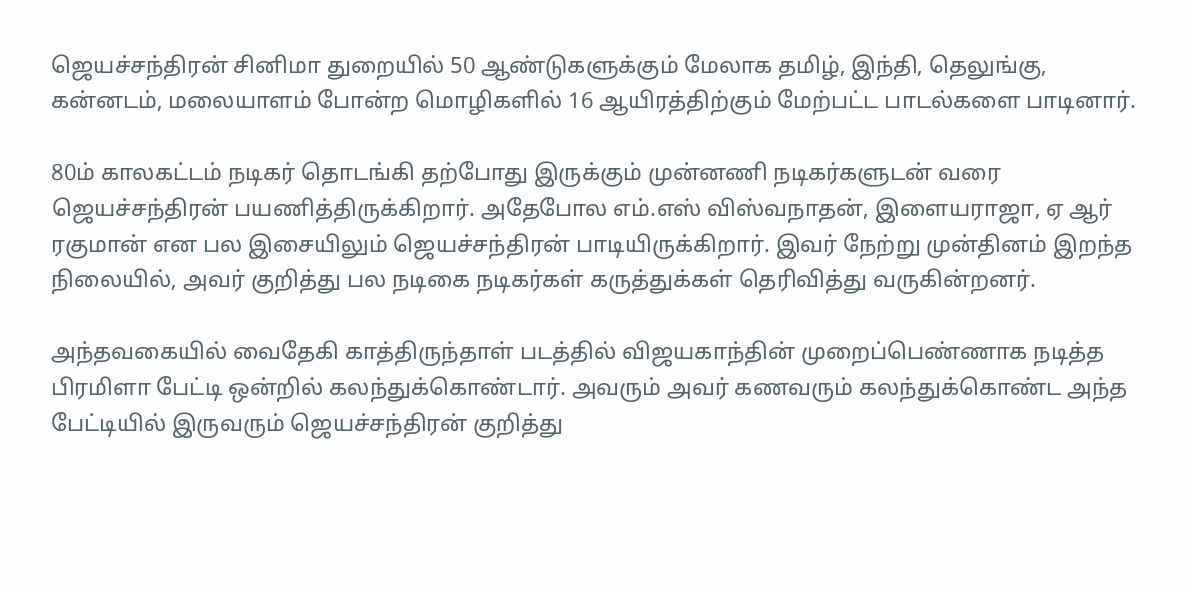ஜெயச்சந்திரன் சினிமா துறையில் 50 ஆண்டுகளுக்கும் மேலாக தமிழ், இந்தி, தெலுங்கு, கன்னடம், மலையாளம் போன்ற மொழிகளில் 16 ஆயிரத்திற்கும் மேற்பட்ட பாடல்களை பாடினார்.

80ம் காலகட்டம் நடிகர் தொடங்கி தற்போது இருக்கும் முன்னணி நடிகர்களுடன் வரை ஜெயச்சந்திரன் பயணித்திருக்கிறார். அதேபோல எம்.எஸ் விஸ்வநாதன், இளையராஜா, ஏ ஆர் ரகுமான் என பல இசையிலும் ஜெயச்சந்திரன் பாடியிருக்கிறார். இவர் நேற்று முன்தினம் இறந்த நிலையில், அவர் குறித்து பல நடிகை நடிகர்கள் கருத்துக்கள் தெரிவித்து வருகின்றனர்.

அந்தவகையில் வைதேகி காத்திருந்தாள் படத்தில் விஜயகாந்தின் முறைப்பெண்ணாக நடித்த பிரமிளா பேட்டி ஒன்றில் கலந்துக்கொண்டார். அவரும் அவர் கணவரும் கலந்துக்கொண்ட அந்த பேட்டியில் இருவரும் ஜெயச்சந்திரன் குறித்து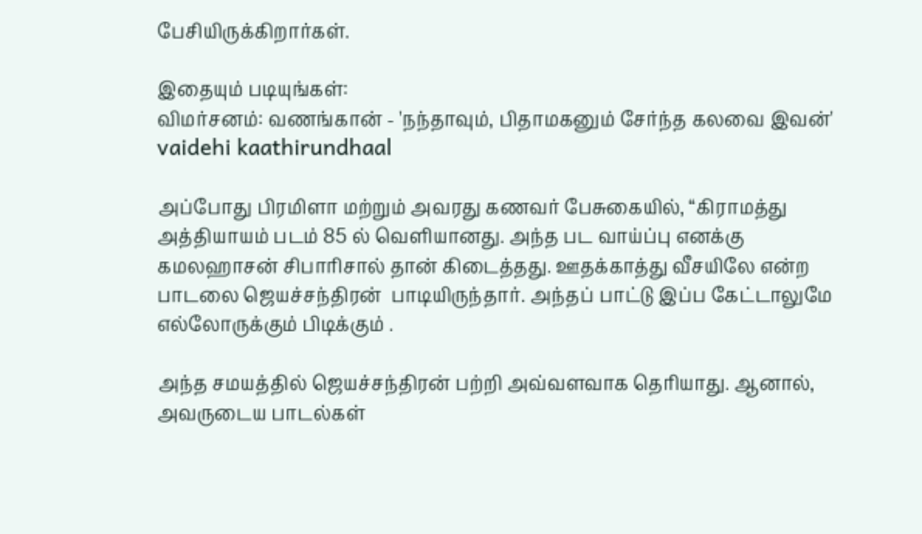பேசியிருக்கிறார்கள்.

இதையும் படியுங்கள்:
விமர்சனம்: வணங்கான் - 'நந்தாவும், பிதாமகனும் சேர்ந்த கலவை இவன்'
vaidehi kaathirundhaal

அப்போது பிரமிளா மற்றும் அவரது கணவர் பேசுகையில், “கிராமத்து அத்தியாயம் படம் 85 ல் வெளியானது. அந்த பட வாய்ப்பு எனக்கு கமலஹாசன் சிபாரிசால் தான் கிடைத்தது. ஊதக்காத்து வீசயிலே என்ற பாடலை ஜெயச்சந்திரன்  பாடியிருந்தார். அந்தப் பாட்டு இப்ப கேட்டாலுமே எல்லோருக்கும் பிடிக்கும் .

அந்த சமயத்தில் ஜெயச்சந்திரன் பற்றி அவ்வளவாக தெரியாது. ஆனால், அவருடைய பாடல்கள்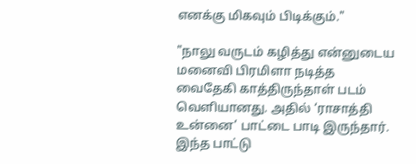எனக்கு மிகவும் பிடிக்கும்."

"நாலு வருடம் கழித்து என்னுடைய மனைவி பிரமிளா நடித்த வைதேகி காத்திருந்தாள் படம் வெளியானது. அதில் ‘ராசாத்தி உன்னை’ பாட்டை பாடி இருந்தார். இந்த பாட்டு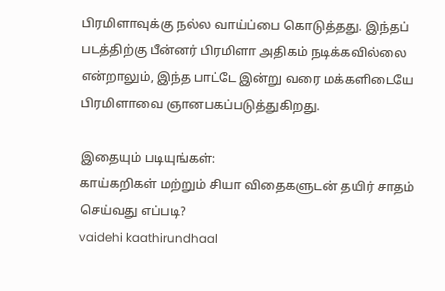பிரமிளாவுக்கு நல்ல வாய்ப்பை கொடுத்தது. இந்தப் படத்திற்கு பீன்னர் பிரமிளா அதிகம் நடிக்கவில்லை என்றாலும், இந்த பாட்டே இன்று வரை மக்களிடையே பிரமிளாவை ஞானபகப்படுத்துகிறது.

இதையும் படியுங்கள்:
காய்கறிகள் மற்றும் சியா விதைகளுடன் தயிர் சாதம் செய்வது எப்படி?
vaidehi kaathirundhaal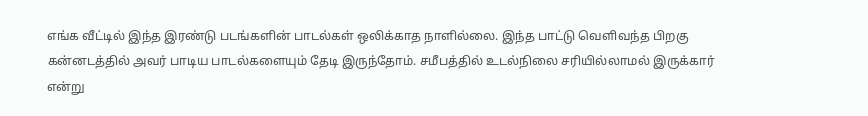எங்க வீட்டில் இந்த இரண்டு படங்களின் பாடல்கள் ஒலிக்காத நாளில்லை. இந்த பாட்டு வெளிவந்த பிறகு கன்னடத்தில் அவர் பாடிய பாடல்களையும் தேடி இருந்தோம். சமீபத்தில் உடல்நிலை சரியில்லாமல் இருக்கார் என்று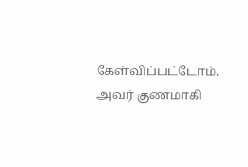கேள்விப்பட்டோம். அவர் குணமாகி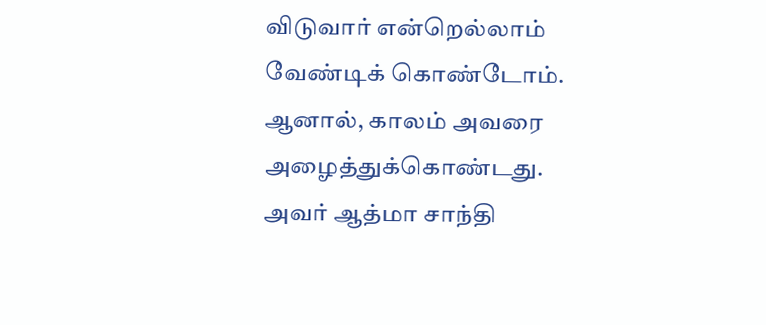விடுவார் என்றெல்லாம் வேண்டிக் கொண்டோம். ஆனால், காலம் அவரை அழைத்துக்கொண்டது. அவர் ஆத்மா சாந்தி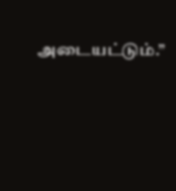அடையட்டும்.”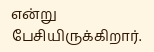என்று பேசியிருக்கிறார்.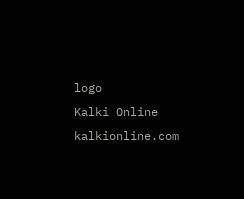logo
Kalki Online
kalkionline.com